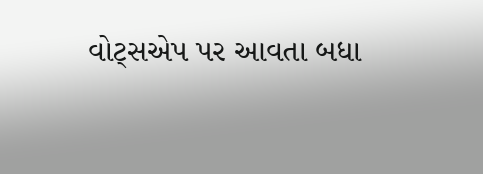વોટ્સએપ પર આવતા બધા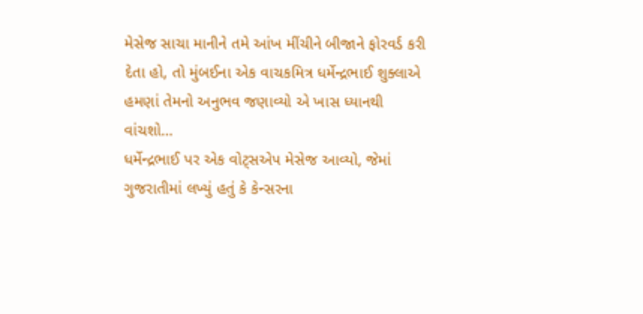મેસેજ સાચા માનીને તમે આંખ મીંચીને બીજાને ફોરવર્ડ કરી દેતા હો, તો મુંબઈના એક વાચકમિત્ર ધર્મેન્દ્રભાઈ શુક્લાએ હમણાં તેમનો અનુભવ જણાવ્યો એ ખાસ ધ્યાનથી વાંચશો…
ધર્મેન્દ્રભાઈ પર એક વોટ્સએપ મેસેજ આવ્યો, જેમાં ગુજરાતીમાં લખ્યું હતું કે કેન્સરના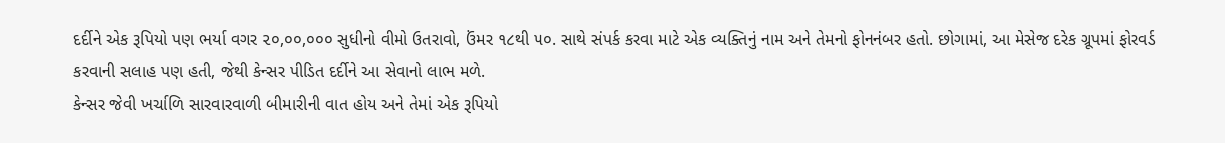દર્દીને એક રૂપિયો પણ ભર્યા વગર ૨૦,૦૦,૦૦૦ સુધીનો વીમો ઉતરાવો, ઉંમર ૧૮થી ૫૦. સાથે સંપર્ક કરવા માટે એક વ્યક્તિનું નામ અને તેમનો ફોનનંબર હતો. છોગામાં, આ મેસેજ દરેક ગ્રૂપમાં ફોરવર્ડ કરવાની સલાહ પણ હતી, જેથી કેન્સર પીડિત દર્દીને આ સેવાનો લાભ મળે.
કેન્સર જેવી ખર્ચાળિ સારવારવાળી બીમારીની વાત હોય અને તેમાં એક રૂપિયો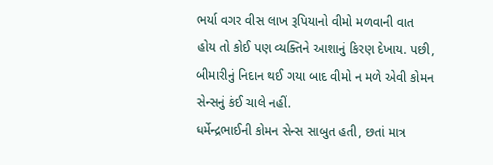ભર્યા વગર વીસ લાખ રૂપિયાનો વીમો મળવાની વાત હોય તો કોઈ પણ વ્યક્તિને આશાનું કિરણ દેખાય. પછી, બીમારીનું નિદાન થઈ ગયા બાદ વીમો ન મળે એવી કોમન સેન્સનું કંઈ ચાલે નહીં.
ધર્મેન્દ્રભાઈની કોમન સેન્સ સાબુત હતી, છતાં માત્ર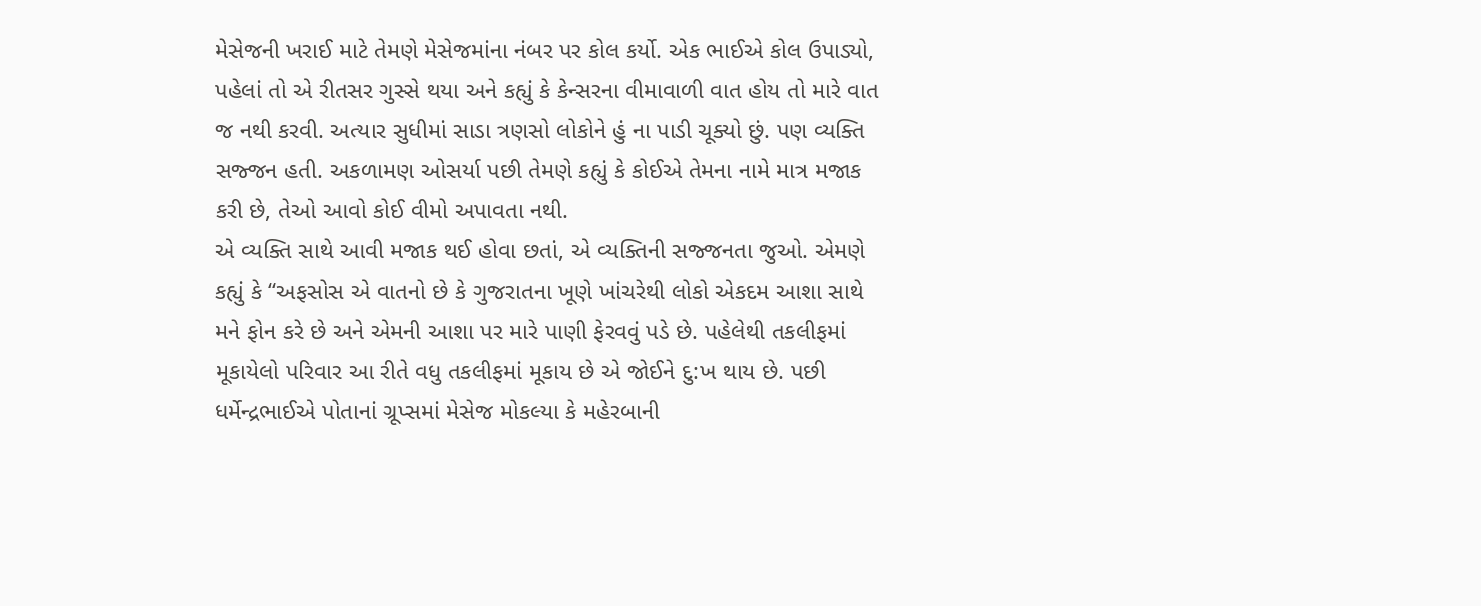મેસેજની ખરાઈ માટે તેમણે મેસેજમાંના નંબર પર કોલ કર્યો. એક ભાઈએ કોલ ઉપાડ્યો, પહેલાં તો એ રીતસર ગુસ્સે થયા અને કહ્યું કે કેન્સરના વીમાવાળી વાત હોય તો મારે વાત જ નથી કરવી. અત્યાર સુધીમાં સાડા ત્રણસો લોકોને હું ના પાડી ચૂક્યો છું. પણ વ્યક્તિ સજ્જન હતી. અકળામણ ઓસર્યા પછી તેમણે કહ્યું કે કોઈએ તેમના નામે માત્ર મજાક કરી છે, તેઓ આવો કોઈ વીમો અપાવતા નથી.
એ વ્યક્તિ સાથે આવી મજાક થઈ હોવા છતાં, એ વ્યક્તિની સજ્જનતા જુઓ. એમણે કહ્યું કે “અફસોસ એ વાતનો છે કે ગુજરાતના ખૂણે ખાંચરેથી લોકો એકદમ આશા સાથે મને ફોન કરે છે અને એમની આશા પર મારે પાણી ફેરવવું પડે છે. પહેલેથી તકલીફમાં મૂકાયેલો પરિવાર આ રીતે વધુ તકલીફમાં મૂકાય છે એ જોઈને દુ:ખ થાય છે. પછી ધર્મેન્દ્રભાઈએ પોતાનાં ગ્રૂપ્સમાં મેસેજ મોકલ્યા કે મહેરબાની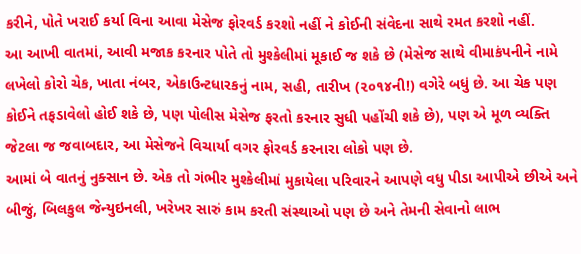કરીને, પોતે ખરાઈ કર્યા વિના આવા મેસેજ ફોરવર્ડ કરશો નહીં ને કોઈની સંવેદના સાથે રમત કરશો નહીં.
આ આખી વાતમાં, આવી મજાક કરનાર પોતે તો મુશ્કેલીમાં મૂકાઈ જ શકે છે (મેસેજ સાથે વીમાકંપનીને નામે લખેલો કોરો ચેક, ખાતા નંબર, એકાઉન્ટધારકનું નામ, સહી, તારીખ (૨૦૧૪ની!) વગેરે બધું છે. આ ચેક પણ કોઈને તફડાવેલો હોઈ શકે છે, પણ પોલીસ મેસેજ ફરતો કરનાર સુધી પહોંચી શકે છે), પણ એ મૂળ વ્યક્તિ જેટલા જ જવાબદાર, આ મેસેજને વિચાર્યા વગર ફોરવર્ડ કરનારા લોકો પણ છે.
આમાં બે વાતનું નુક્સાન છે. એક તો ગંભીર મુશ્કેલીમાં મુકાયેલા પરિવારને આપણે વધુ પીડા આપીએ છીએ અને બીજું, બિલકુલ જેન્યુઇનલી, ખરેખર સારું કામ કરતી સંસ્થાઓ પણ છે અને તેમની સેવાનો લાભ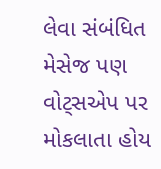લેવા સંબંધિત મેસેજ પણ વોટ્સએપ પર મોકલાતા હોય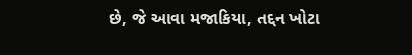છે, જે આવા મજાકિયા, તદ્દન ખોટા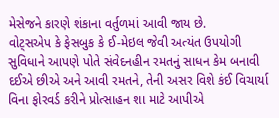મેસેજને કારણે શંકાના વર્તુળમાં આવી જાય છે.
વોટ્સએપ કે ફેસબુક કે ઈ-મેઇલ જેવી અત્યંત ઉપયોગી સુવિધાને આપણે પોતે સંવેદનહીન રમતનું સાધન કેમ બનાવી દઈએ છીએ અને આવી રમતને, તેની અસર વિશે કંઈ વિચાર્યા વિના ફોરવર્ડ કરીને પ્રોત્સાહન શા માટે આપીએ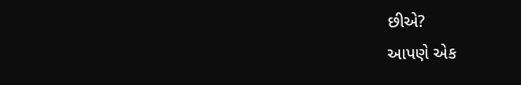છીએ?
આપણે એક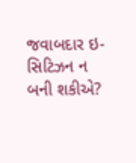જવાબદાર ઇ-સિટિઝન ન બની શકીએ?